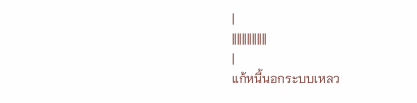|
||||||||||||||
|
แก้หนี้นอกระบบเหลว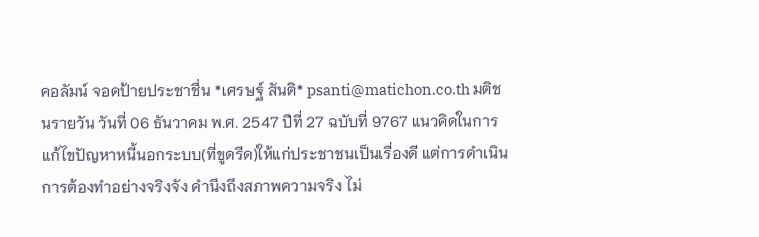คอลัมน์ จอดป้ายประชาชื่น *เศรษฐ์ สันติ* psanti@matichon.co.th มติชนรายวัน วันที่ 06 ธันวาคม พ.ศ. 2547 ปีที่ 27 ฉบับที่ 9767 แนวคิดในการแก้ไขปัญหาหนี้นอกระบบ(ที่ขูดรีด)ให้แก่ประชาชนเป็นเรื่องดี แต่การดำเนินการต้องทำอย่างจริงจัง คำนึงถึงสภาพความจริง ไม่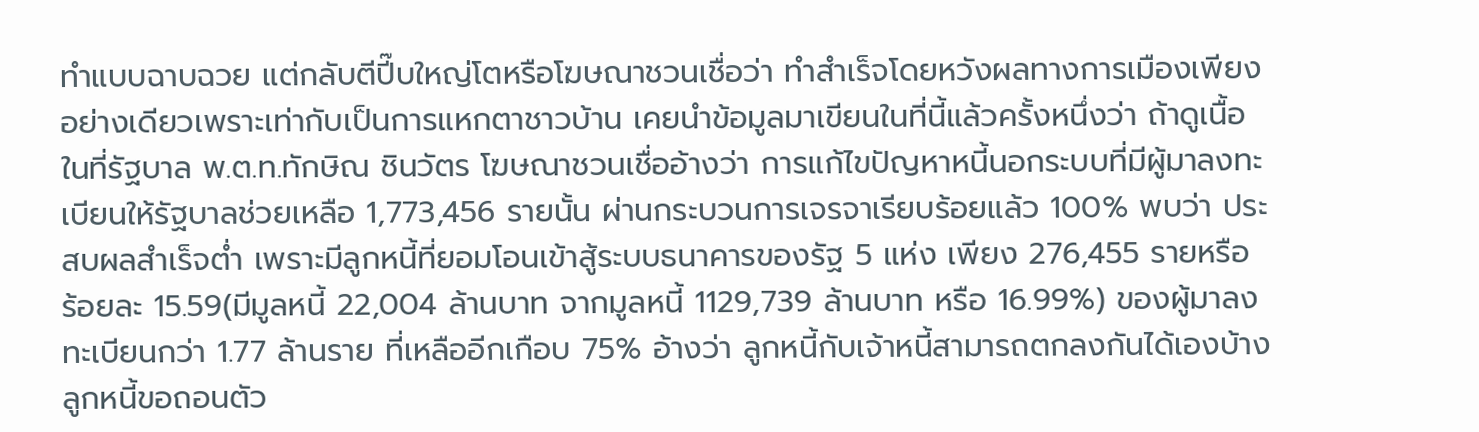ทำแบบฉาบฉวย แต่กลับตีปี๊บใหญ่โตหรือโฆษณาชวนเชื่อว่า ทำสำเร็จโดยหวังผลทางการเมืองเพียงอย่างเดียวเพราะเท่ากับเป็นการแหกตาชาวบ้าน เคยนำข้อมูลมาเขียนในที่นี้แล้วครั้งหนึ่งว่า ถ้าดูเนื้อในที่รัฐบาล พ.ต.ท.ทักษิณ ชินวัตร โฆษณาชวนเชื่ออ้างว่า การแก้ไขปัญหาหนี้นอกระบบที่มีผู้มาลงทะเบียนให้รัฐบาลช่วยเหลือ 1,773,456 รายนั้น ผ่านกระบวนการเจรจาเรียบร้อยแล้ว 100% พบว่า ประสบผลสำเร็จต่ำ เพราะมีลูกหนี้ที่ยอมโอนเข้าสู้ระบบธนาคารของรัฐ 5 แห่ง เพียง 276,455 รายหรือ ร้อยละ 15.59(มีมูลหนี้ 22,004 ล้านบาท จากมูลหนี้ 1129,739 ล้านบาท หรือ 16.99%) ของผู้มาลงทะเบียนกว่า 1.77 ล้านราย ที่เหลืออีกเกือบ 75% อ้างว่า ลูกหนี้กับเจ้าหนี้สามารถตกลงกันได้เองบ้าง ลูกหนี้ขอถอนตัว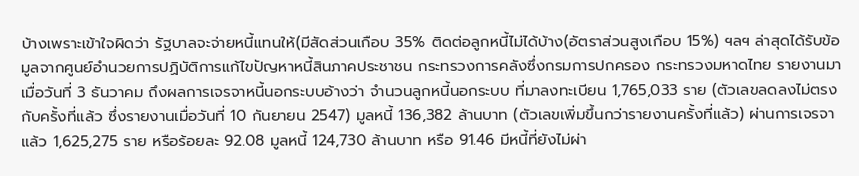บ้างเพราะเข้าใจผิดว่า รัฐบาลจะจ่ายหนี้แทนให้(มีสัดส่วนเกือบ 35% ติดต่อลูกหนี้ไม่ได้บ้าง(อัตราส่วนสูงเกือบ 15%) ฯลฯ ล่าสุดได้รับข้อมูลจากศูนย์อำนวยการปฏิบัติการแก้ไขปัญหาหนี้สินภาคประชาชน กระทรวงการคลังซึ่งกรมการปกครอง กระทรวงมหาดไทย รายงานมาเมื่อวันที่ 3 ธันวาคม ถึงผลการเจรจาหนี้นอกระบบอ้างว่า จำนวนลูกหนี้นอกระบบ ที่มาลงทะเบียน 1,765,033 ราย (ตัวเลขลดลงไม่ตรงกับครั้งที่แล้ว ซึ่งรายงานเมื่อวันที่ 10 กันยายน 2547) มูลหนี้ 136,382 ล้านบาท (ตัวเลขเพิ่มขึ้นกว่ารายงานครั้งที่แล้ว) ผ่านการเจรจาแล้ว 1,625,275 ราย หรือร้อยละ 92.08 มูลหนี้ 124,730 ล้านบาท หรือ 91.46 มีหนี้ที่ยังไม่ผ่า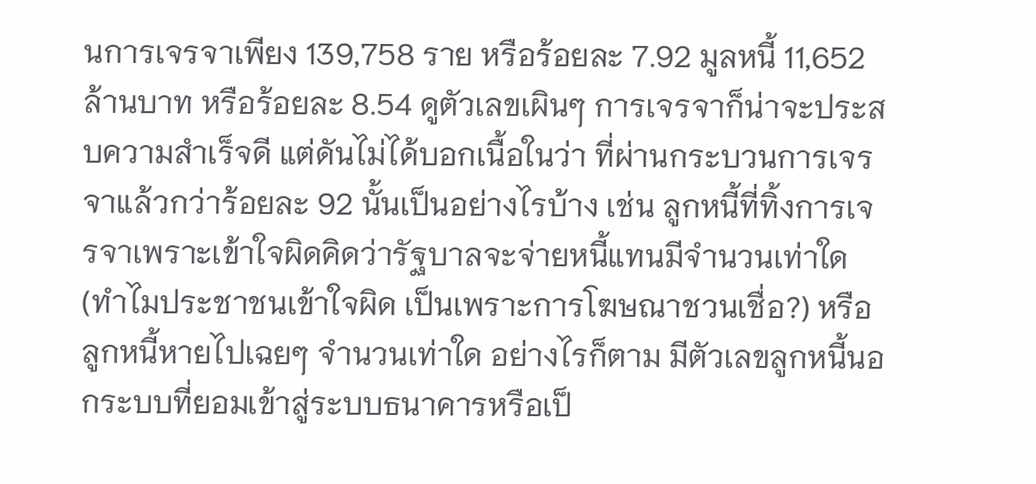นการเจรจาเพียง 139,758 ราย หรือร้อยละ 7.92 มูลหนี้ 11,652 ล้านบาท หรือร้อยละ 8.54 ดูตัวเลขเผินๆ การเจรจาก็น่าจะประสบความสำเร็จดี แต่ดันไม่ได้บอกเนื้อในว่า ที่ผ่านกระบวนการเจรจาแล้วกว่าร้อยละ 92 นั้นเป็นอย่างไรบ้าง เช่น ลูกหนี้ที่ทิ้งการเจรจาเพราะเข้าใจผิดคิดว่ารัฐบาลจะจ่ายหนี้แทนมีจำนวนเท่าใด(ทำไมประชาชนเข้าใจผิด เป็นเพราะการโฆษณาชวนเชื่อ?) หรือลูกหนี้หายไปเฉยๆ จำนวนเท่าใด อย่างไรก็ตาม มีตัวเลขลูกหนี้นอกระบบที่ยอมเข้าสู่ระบบธนาคารหรือเป็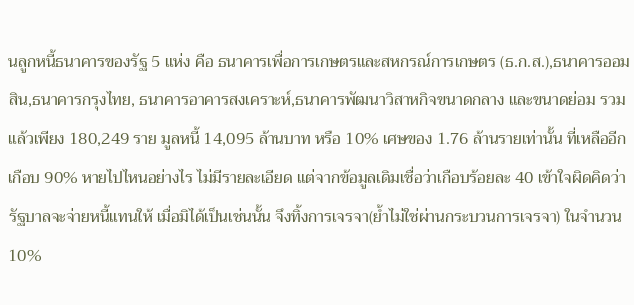นลูกหนี้ธนาคารของรัฐ 5 แห่ง คือ ธนาคารเพื่อการเกษตรและสหกรณ์การเกษตร (ธ.ก.ส.),ธนาคารออมสิน,ธนาคารกรุงไทย, ธนาคารอาคารสงเคราะห์,ธนาคารพัฒนาวิสาหกิจขนาดกลาง และขนาดย่อม รวมแล้วเพียง 180,249 ราย มูลหนี้ 14,095 ล้านบาท หรือ 10% เศษของ 1.76 ล้านรายเท่านั้น ที่เหลืออีกเกือบ 90% หายไปไหนอย่างไร ไม่มีรายละเอียด แต่จากข้อมูลเดิมเชื่อว่าเกือบร้อยละ 40 เข้าใจผิดคิดว่ารัฐบาลจะจ่ายหนี้แทนให้ เมื่อมิได้เป็นเช่นนั้น จึงทิ้งการเจรจา(ย้ำไม่ใช่ผ่านกระบวนการเจรจา) ในจำนวน 10%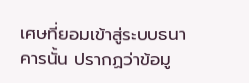เศษที่ยอมเข้าสู่ระบบธนาคารนั้น ปรากฏว่าข้อมู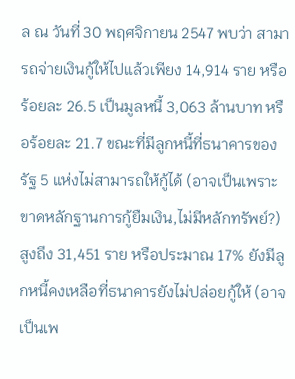ล ณ วันที่ 30 พฤศจิกายน 2547 พบว่า สามารถจ่ายเงินกู้ให้ไปแล้วเพียง 14,914 ราย หรือร้อยละ 26.5 เป็นมูลหนี้ 3,063 ล้านบาท หรือร้อยละ 21.7 ขณะที่มีลูกหนี้ที่ธนาคารของรัฐ 5 แห่งไม่สามารถให้กู้ได้ (อาจเป็นเพราะขาดหลักฐานการกู้ยืมเงิน,ไม่มีหลักทรัพย์?) สูงถึง 31,451 ราย หรือประมาณ 17% ยังมีลูกหนี้คงเหลือที่ธนาคารยังไม่ปล่อยกู้ให้ (อาจเป็นเพ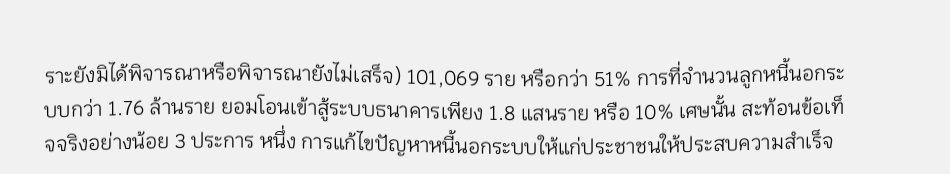ราะยังมิได้พิจารณาหรือพิจารณายังไม่เสร็จ) 101,069 ราย หรือกว่า 51% การที่จำนวนลูกหนี้นอกระบบกว่า 1.76 ล้านราย ยอมโอนเข้าสู้ระบบธนาคารเพียง 1.8 แสนราย หรือ 10% เศษนั้น สะท้อนข้อเท็จจริงอย่างน้อย 3 ประการ หนึ่ง การแก้ไขปัญหาหนี้นอกระบบให้แก่ประชาชนให้ประสบความสำเร็จ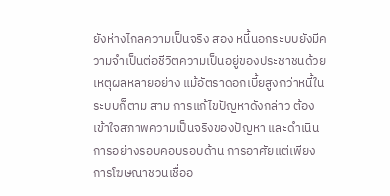ยังห่างไกลความเป็นจริง สอง หนี้นอกระบบยังมีความจำเป็นต่อชีวิตความเป็นอยู่ของประชาชนด้วยเหตุผลหลายอย่าง แม้อัตราดอกเบี้ยสูงกว่าหนี้ในระบบก็ตาม สาม การแก้ไขปัญหาดังกล่าว ต้องเข้าใจสภาพความเป็นจริงของปัญหา และดำเนินการอย่างรอบคอบรอบด้าน การอาศัยแต่เพียงการโฆษณาชวนเชื่ออ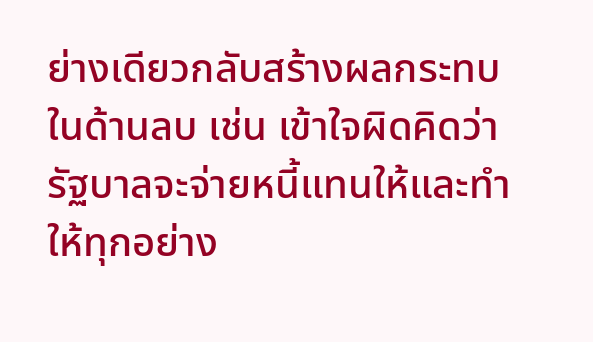ย่างเดียวกลับสร้างผลกระทบในด้านลบ เช่น เข้าใจผิดคิดว่ารัฐบาลจะจ่ายหนี้แทนให้และทำให้ทุกอย่าง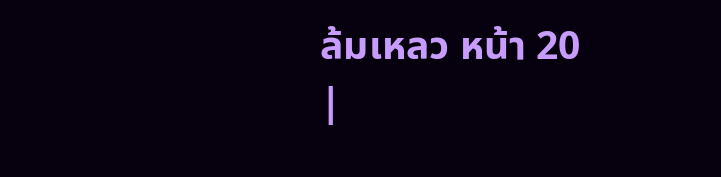ล้มเหลว หน้า 20
|